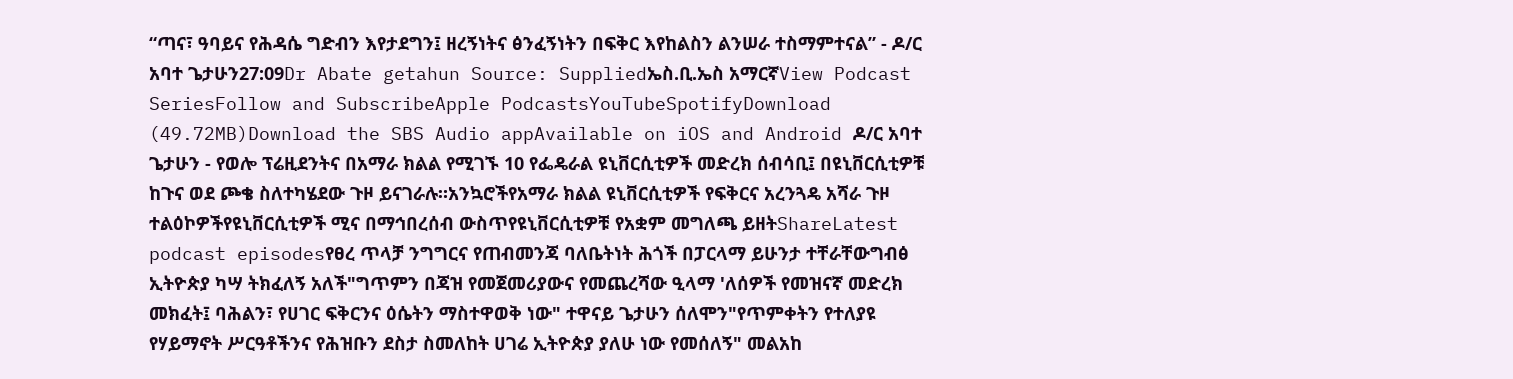“ጣና፣ ዓባይና የሕዳሴ ግድብን እየታደግን፤ ዘረኝነትና ፅንፈኝነትን በፍቅር እየከልስን ልንሠራ ተስማምተናል” - ዶ/ር አባተ ጌታሁን27:09Dr Abate getahun Source: Suppliedኤስ.ቢ.ኤስ አማርኛView Podcast SeriesFollow and SubscribeApple PodcastsYouTubeSpotifyDownload (49.72MB)Download the SBS Audio appAvailable on iOS and Android ዶ/ር አባተ ጌታሁን - የወሎ ፕሬዚደንትና በአማራ ክልል የሚገኙ 10 የፌዴራል ዩኒቨርሲቲዎች መድረክ ሰብሳቢ፤ በዩኒቨርሲቲዎቹ ከጉና ወደ ጮቄ ስለተካሄደው ጉዞ ይናገራሉ።አንኳሮችየአማራ ክልል ዩኒቨርሲቲዎች የፍቅርና አረንጓዴ አሻራ ጉዞ ተልዕኮዎችየዩኒቨርሲቲዎች ሚና በማኅበረሰብ ውስጥየዩኒቨርሲቲዎቹ የአቋም መግለጫ ይዘትShareLatest podcast episodesየፀረ ጥላቻ ንግግርና የጠብመንጃ ባለቤትነት ሕጎች በፓርላማ ይሁንታ ተቸራቸውግብፅ ኢትዮጵያ ካሣ ትክፈለኝ አለች"ግጥምን በጃዝ የመጀመሪያውና የመጨረሻው ዒላማ 'ለሰዎች የመዝናኛ መድረክ መክፈት፤ ባሕልን፣ የሀገር ፍቅርንና ዕሴትን ማስተዋወቅ ነው" ተዋናይ ጌታሁን ሰለሞን"የጥምቀትን የተለያዩ የሃይማኖት ሥርዓቶችንና የሕዝቡን ደስታ ስመለከት ሀገሬ ኢትዮጵያ ያለሁ ነው የመሰለኝ" መልአከ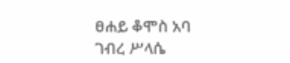ፀሐይ ቆሞስ አባ ገብረ ሥላሴ